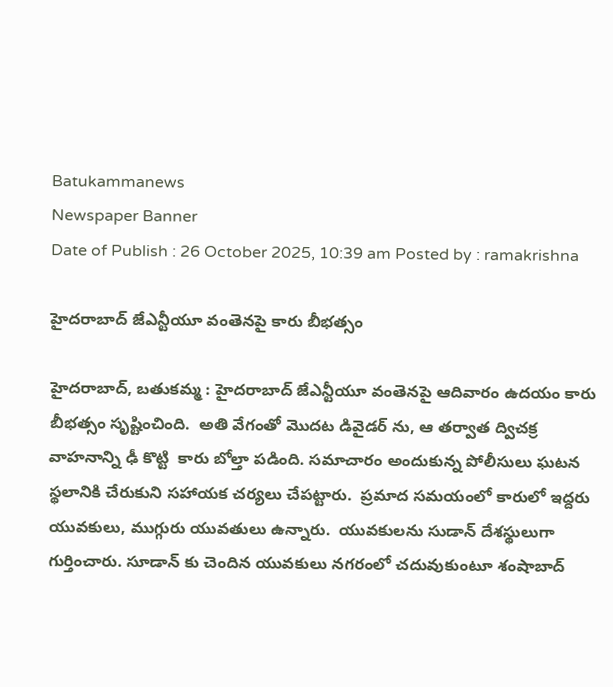Batukammanews
Newspaper Banner
Date of Publish : 26 October 2025, 10:39 am Posted by : ramakrishna

హైదరాబాద్ జేఎన్టీయూ వంతెనపై కారు బీభత్సం

హైదరాబాద్, బతుకమ్మ : హైదరాబాద్ జేఎన్టీయూ వంతెనపై ఆదివారం ఉదయం కారు బీభత్సం సృష్టించింది.  అతి వేగంతో మొదట డివైడర్ ను, ఆ తర్వాత ద్విచక్ర వాహనాన్ని ఢీ కొట్టి  కారు బోల్తా పడింది. సమాచారం అందుకున్న పోలీసులు ఘటన స్థలానికి చేరుకుని సహాయక చర్యలు చేపట్టారు.  ప్రమాద సమయంలో కారులో ఇద్దరు యువకులు, ముగ్గురు యువతులు ఉన్నారు.  యువకులను సుడాన్ దేశస్థులుగా గుర్తించారు. సూడాన్ కు చెందిన యువకులు నగరంలో చదువుకుంటూ శంషాబాద్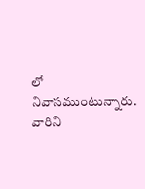లో నివాసముంటున్నారు. వారిని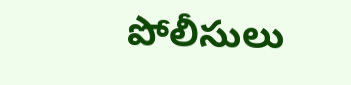పోలీసులు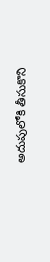అదుపులోకి తీసుకొని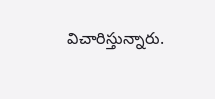విచారిస్తున్నారు.